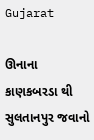Gujarat

ઊનાના કાણકબરડા થી સુલતાનપુર જવાનો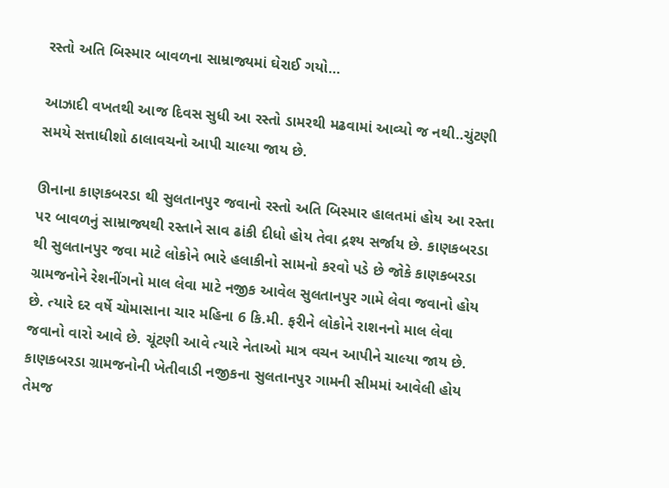રસ્તો અતિ બિસ્માર બાવળના સામ્રાજ્યમાં ઘેરાઈ ગયો…

આઝાદી વખતથી આજ દિવસ સુધી આ રસ્તો ડામરથી મઢવામાં આવ્યો જ નથી..ચુંટણી સમયે સત્તાધીશો ઠાલાવચનો આપી ચાલ્યા જાય છે.

ઊનાના કાણકબરડા થી સુલતાનપુર જવાનો રસ્તો અતિ બિસ્માર હાલતમાં હોય આ રસ્તા પર બાવળનું સામ્રાજ્યથી રસ્તાને સાવ ઢાંકી દીધો હોય તેવા દ્રશ્ય સર્જાય છે. કાણકબરડા થી સુલતાનપુર જવા માટે લોકોને ભારે હલાકીનો સામનો કરવો પડે છે જોકે કાણકબરડા ગ્રામજનોને રેશનીંગનો માલ લેવા માટે નજીક આવેલ સુલતાનપુર ગામે લેવા જવાનો હોય છે. ત્યારે દર વર્ષે ચોમાસાના ચાર મહિના 6 કિ.મી. ફરીને લોકોને રાશનનો માલ લેવા જવાનો વારો આવે છે. ચૂંટણી આવે ત્યારે નેતાઓ માત્ર વચન આપીને ચાલ્યા જાય છે. કાણકબરડા ગ્રામજનોની ખેતીવાડી નજીકના સુલતાનપુર ગામની સીમમાં આવેલી હોય તેમજ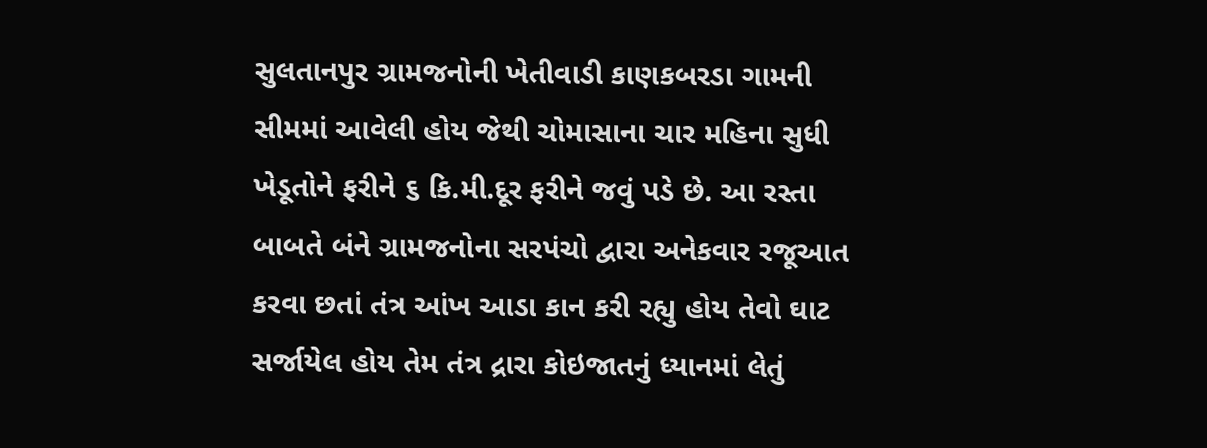સુલતાનપુર ગ્રામજનોની ખેતીવાડી કાણકબરડા ગામની સીમમાં આવેલી હોય જેથી ચોમાસાના ચાર મહિના સુધી ખેડૂતોને ફરીને ૬ કિ.મી.દૂર ફરીને જવું પડે છે. આ રસ્તા બાબતે બંને ગ્રામજનોના સરપંચો દ્વારા અનેકવાર રજૂઆત કરવા છતાં તંત્ર આંખ આડા કાન કરી રહ્યુ હોય તેવો ઘાટ સર્જાયેલ હોય તેમ તંત્ર દ્રારા કોઇજાતનું ધ્યાનમાં લેતું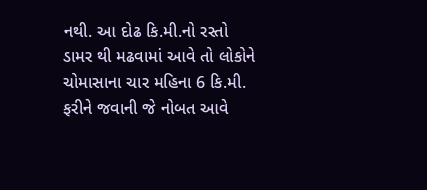નથી. આ દોઢ કિ.મી.નો રસ્તો ડામર થી મઢવામાં આવે તો લોકોને ચોમાસાના ચાર મહિના 6 કિ.મી. ફરીને જવાની જે નોબત આવે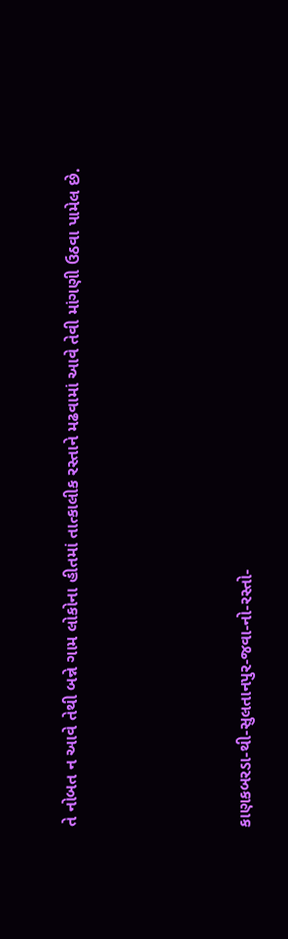તે નોબત ન આવે તેથી બન્ને ગામ લોકોના હીતમાં તાત્કાલીક રસ્તાને મઢવામાં આવે તેવી માંગણી ઉઠવા પામેલ છે.





કાણકબરડા-થી-સુલતાનપુર-જવા-નો-રસ્તો-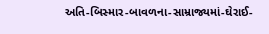અતિ-બિસ્માર-બાવળના-સામ્રાજ્યમાં-ઘેરાઈ-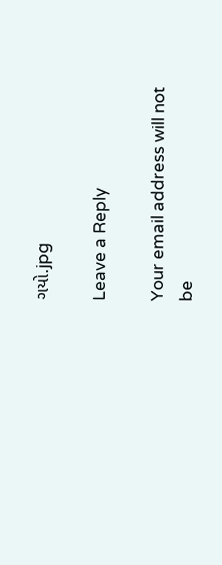ગયો.jpg

Leave a Reply

Your email address will not be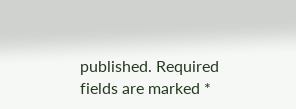published. Required fields are marked *